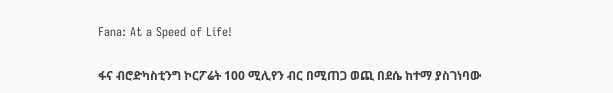Fana: At a Speed of Life!

ፋና ብሮድካስቲንግ ኮርፖሬት 100 ሚሊየን ብር በሚጠጋ ወጪ በደሴ ከተማ ያስገነባው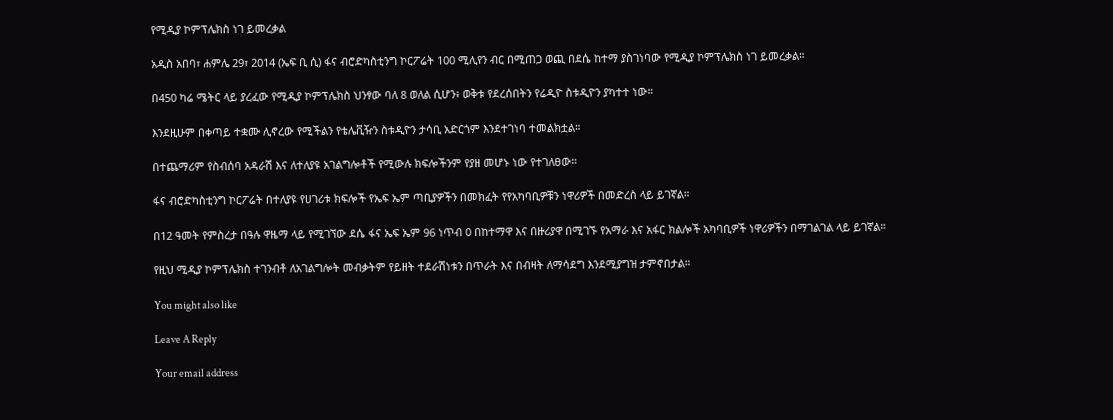የሚዲያ ኮምፕሌክስ ነገ ይመረቃል

አዲስ አበባ፣ ሐምሌ 29፣ 2014 (ኤፍ ቢ ሲ) ፋና ብሮድካስቲንግ ኮርፖሬት 100 ሚሊየን ብር በሚጠጋ ወጪ በደሴ ከተማ ያስገነባው የሚዲያ ኮምፕሌክስ ነገ ይመረቃል።

በ450 ካሬ ሜትር ላይ ያረፈው የሚዲያ ኮምፕሌክስ ህንፃው ባለ 8 ወለል ሲሆን፥ ወቅቱ የደረሰበትን የሬዲዮ ስቱዲዮን ያካተተ ነው።

እንደዚሁም በቀጣይ ተቋሙ ሊኖረው የሚችልን የቴሌቪዥን ስቱዲዮን ታሳቢ አድርጎም እንደተገነባ ተመልክቷል።

በተጨማሪም የስብሰባ አዳራሽ እና ለተለያዩ አገልግሎቶች የሚውሉ ክፍሎችንም የያዘ መሆኑ ነው የተገለፀው።

ፋና ብሮድካስቲንግ ኮርፖሬት በተለያዩ የሀገሪቱ ክፍሎች የኤፍ ኤም ጣቢያዎችን በመክፈት የየአካባቢዎቹን ነዋሪዎች በመድረስ ላይ ይገኛል።

በ12 ዓመት የምስረታ በዓሉ ዋዜማ ላይ የሚገኘው ደሴ ፋና ኤፍ ኤም 96 ነጥብ 0 በከተማዋ እና በዙሪያዋ በሚገኙ የአማራ እና አፋር ክልሎች አካባቢዎች ነዋሪዎችን በማገልገል ላይ ይገኛል።

የዚህ ሚዲያ ኮምፕሌክስ ተገንብቶ ለአገልግሎት መብቃትም የይዘት ተደራሽነቱን በጥራት እና በብዛት ለማሳደግ እንደሚያግዝ ታምኖበታል።

You might also like

Leave A Reply

Your email address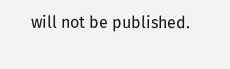will not be published.